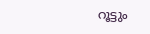റൂട്ടും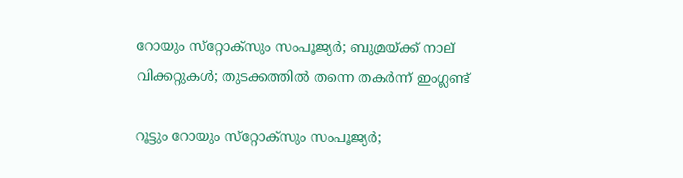റോയും സ്‌റ്റോക്‌സും സംപൂജ്യര്‍; ബുമ്രയ്ക്ക് നാല് വിക്കറ്റുകള്‍; തുടക്കത്തില്‍ തന്നെ തകര്‍ന്ന് ഇംഗ്ലണ്ട്

റൂട്ടും റോയും സ്‌റ്റോക്‌സും സംപൂജ്യര്‍;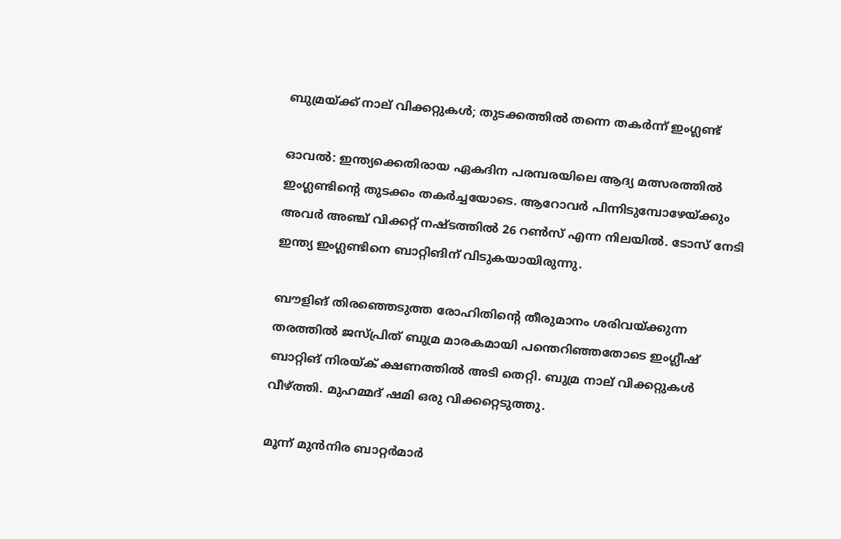ബുമ്രയ്ക്ക് നാല് വിക്കറ്റുകള്‍; തുടക്കത്തില്‍ തന്നെ തകര്‍ന്ന് ഇംഗ്ലണ്ട്

ഓവല്‍: ഇന്ത്യക്കെതിരായ ഏകദിന പരമ്പരയിലെ ആദ്യ മത്സരത്തില്‍ ഇംഗ്ലണ്ടിന്റെ തുടക്കം തകര്‍ച്ചയോടെ. ആറോവര്‍ പിന്നിടുമ്പോഴേയ്ക്കും അവര്‍ അഞ്ച് വിക്കറ്റ് നഷ്ടത്തില്‍ 26 റണ്‍സ് എന്ന നിലയില്‍. ടോസ് നേടി ഇന്ത്യ ഇംഗ്ലണ്ടിനെ ബാറ്റിങിന് വിടുകയായിരുന്നു.

ബൗളിങ് തിരഞ്ഞെടുത്ത രോഹിതിന്റെ തീരുമാനം ശരിവയ്ക്കുന്ന തരത്തില്‍ ജസ്പ്രിത് ബുമ്ര മാരകമായി പന്തെറിഞ്ഞതോടെ ഇംഗ്ലീഷ് ബാറ്റിങ് നിരയ്ക് ക്ഷണത്തില്‍ അടി തെറ്റി. ബുമ്ര നാല് വിക്കറ്റുകള്‍ വീഴ്ത്തി. മുഹമ്മദ് ഷമി ഒരു വിക്കറ്റെടുത്തു.

മൂന്ന് മുന്‍നിര ബാറ്റര്‍മാര്‍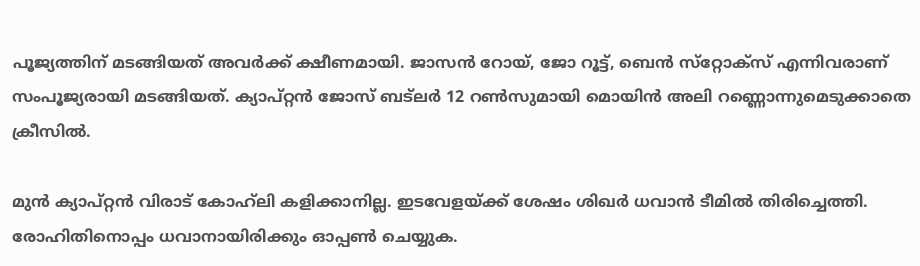പൂജ്യത്തിന് മടങ്ങിയത് അവര്‍ക്ക് ക്ഷീണമായി. ജാസന്‍ റോയ്, ജോ റൂട്ട്, ബെന്‍ സ്‌റ്റോക്‌സ് എന്നിവരാണ് സംപൂജ്യരായി മടങ്ങിയത്. ക്യാപ്റ്റന്‍ ജോസ് ബട്‌ലര്‍ 12 റണ്‍സുമായി മൊയിന്‍ അലി റണ്ണൊന്നുമെടുക്കാതെ ക്രീസില്‍.

മുന്‍ ക്യാപ്റ്റന്‍ വിരാട് കോഹ്‌ലി കളിക്കാനില്ല. ഇടവേളയ്ക്ക് ശേഷം ശിഖര്‍ ധവാന്‍ ടീമില്‍ തിരിച്ചെത്തി. രോഹിതിനൊപ്പം ധവാനായിരിക്കും ഓപ്പണ്‍ ചെയ്യുക.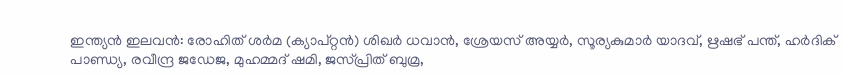ഇന്ത്യന്‍ ഇലവന്‍: രോഹിത് ശര്‍മ (ക്യാപ്റ്റന്‍) ശിഖര്‍ ധവാന്‍, ശ്രേയസ് അയ്യര്‍, സൂര്യകുമാര്‍ യാദവ്, ഋഷഭ് പന്ത്, ഹര്‍ദിക് പാണ്ഡ്യ, രവീന്ദ്ര ജഡേജ, മുഹമ്മദ് ഷമി, ജസ്പ്രിത് ബുമ്ര,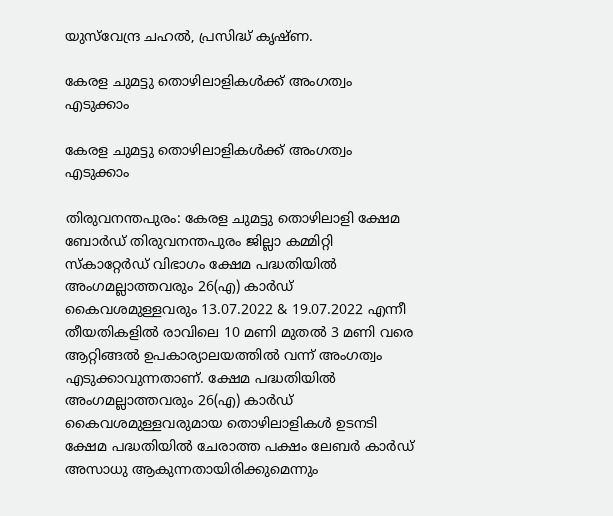യുസ്‌വേന്ദ്ര ചഹല്‍, പ്രസിദ്ധ് കൃഷ്ണ.

കേരള ചുമട്ടു തൊഴിലാളികൾക്ക് അംഗത്വം എടുക്കാം

കേരള ചുമട്ടു തൊഴിലാളികൾക്ക് അംഗത്വം എടുക്കാം

തിരുവനന്തപുരം: കേരള ചുമട്ടു തൊഴിലാളി ക്ഷേമ ബോർഡ്‌ തിരുവനന്തപുരം ജില്ലാ കമ്മിറ്റി സ്കാറ്റേർഡ് വിഭാഗം ക്ഷേമ പദ്ധതിയിൽ അംഗമല്ലാത്തവരും 26(എ) കാർഡ് കൈവശമുള്ളവരും 13.07.2022 & 19.07.2022 എന്നീ തീയതികളിൽ രാവിലെ 10 മണി മുതൽ 3 മണി വരെ ആറ്റിങ്ങൽ ഉപകാര്യാലയത്തിൽ വന്ന് അംഗത്വം എടുക്കാവുന്നതാണ്. ക്ഷേമ പദ്ധതിയിൽ അംഗമല്ലാത്തവരും 26(എ) കാർഡ് കൈവശമുള്ളവരുമായ തൊഴിലാളികൾ ഉടനടി ക്ഷേമ പദ്ധതിയിൽ ചേരാത്ത പക്ഷം ലേബർ കാർഡ് അസാധു ആകുന്നതായിരിക്കുമെന്നും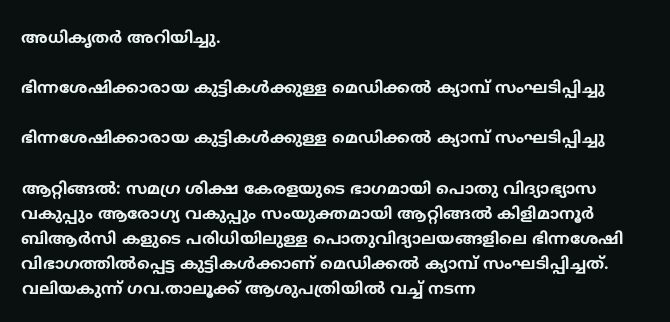അധികൃതർ അറിയിച്ചു.

ഭിന്നശേഷിക്കാരായ കുട്ടികൾക്കുള്ള മെഡിക്കൽ ക്യാമ്പ് സംഘടിപ്പിച്ചു

ഭിന്നശേഷിക്കാരായ കുട്ടികൾക്കുള്ള മെഡിക്കൽ ക്യാമ്പ് സംഘടിപ്പിച്ചു

ആറ്റിങ്ങൽ: സമഗ്ര ശിക്ഷ കേരളയുടെ ഭാഗമായി പൊതു വിദ്യാഭ്യാസ വകുപ്പും ആരോഗ്യ വകുപ്പും സംയുക്തമായി ആറ്റിങ്ങൽ കിളിമാനൂർ ബിആർസി കളുടെ പരിധിയിലുള്ള പൊതുവിദ്യാലയങ്ങളിലെ ഭിന്നശേഷി വിഭാഗത്തിൽപ്പെട്ട കുട്ടികൾക്കാണ് മെഡിക്കൽ ക്യാമ്പ് സംഘടിപ്പിച്ചത്. വലിയകുന്ന് ഗവ.താലൂക്ക് ആശുപത്രിയിൽ വച്ച് നടന്ന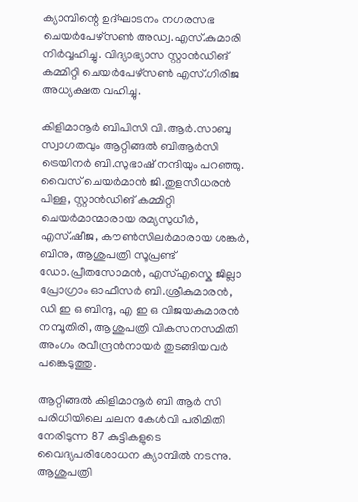ക്യാമ്പിന്റെ ഉദ്ഘാടനം നഗരസഭ ചെയർപേഴ്സൺ അഡ്വ.എസ്.കുമാരി നിർവ്വഹിച്ചു. വിദ്യാഭ്യാസ സ്റ്റാൻഡിങ് കമ്മിറ്റി ചെയർപേഴ്സൺ എസ്.ഗിരിജ അധ്യക്ഷത വഹിച്ചു.

കിളിമാനൂർ ബിപിസി വി.ആർ.സാബു സ്വാഗതവും ആറ്റിങ്ങൽ ബിആർസി ട്രെയിനർ ബി.സുഭാഷ് നന്ദിയും പറഞ്ഞു. വൈസ് ചെയർമാൻ ജി.തുളസീധരൻ പിള്ള, സ്റ്റാൻഡിങ് കമ്മിറ്റി ചെയർമാന്മാരായ രമ്യസുധീർ, എസ്.ഷീജ, കൗൺസിലർമാരായ ശങ്കർ, ബിനു, ആശുപത്രി സൂപ്രണ്ട് ഡോ.പ്രീതസോമൻ, എസ്എസ്കെ ജില്ലാ പ്രോഗ്രാം ഓഫീസർ ബി.ശ്രീകുമാരൻ, ഡി ഇ ഒ ബിന്ദു, എ ഇ ഒ വിജയകുമാരൻ നമ്പൂതിരി, ആശുപത്രി വികസനസമിതി അംഗം രവീന്ദ്രൻനായർ തുടങ്ങിയവർ പങ്കെടുത്തു.

ആറ്റിങ്ങൽ കിളിമാനൂർ ബി ആർ സി പരിധിയിലെ ചലന കേൾവി പരിമിതി നേരിടുന്ന 87 കുട്ടികളുടെ വൈദ്യപരിശോധന ക്യാമ്പിൽ നടന്നു. ആശുപത്രി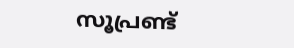സൂപ്രണ്ട്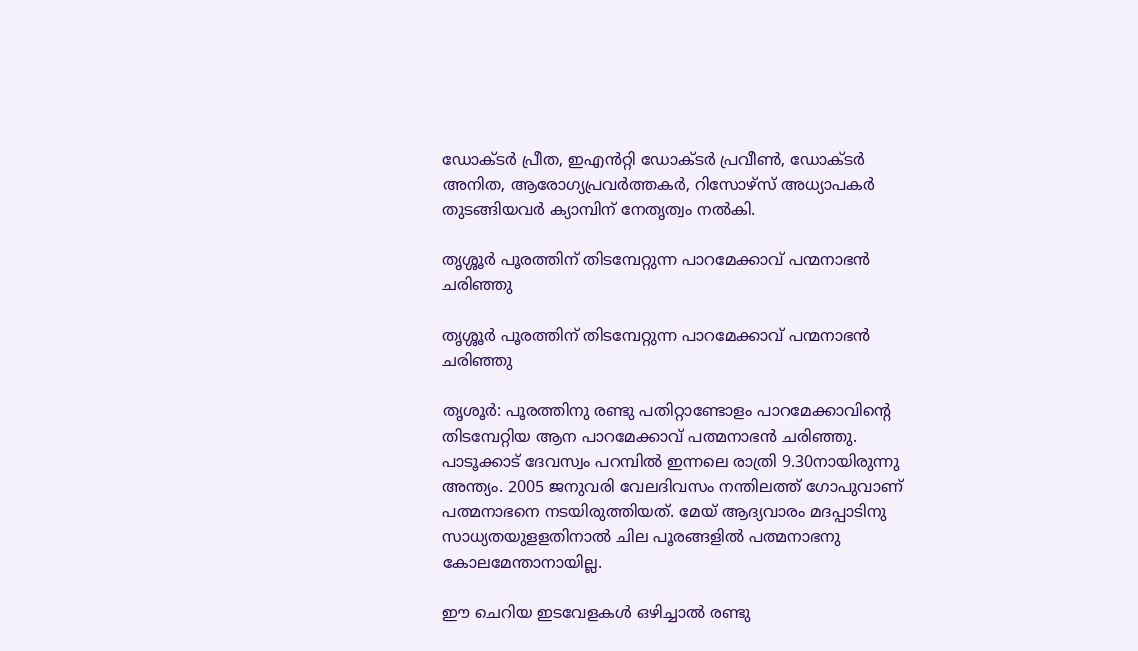ഡോക്ടർ പ്രീത, ഇഎൻറ്റി ഡോക്ടർ പ്രവീൺ, ഡോക്ടർ അനിത, ആരോഗ്യപ്രവർത്തകർ, റിസോഴ്സ് അധ്യാപകർ തുടങ്ങിയവർ ക്യാമ്പിന് നേതൃത്വം നൽകി.

തൃശ്ശൂർ പൂരത്തിന് തിടമ്പേറ്റുന്ന പാറമേക്കാവ് പന്മനാഭൻ ചരിഞ്ഞു

തൃശ്ശൂർ പൂരത്തിന് തിടമ്പേറ്റുന്ന പാറമേക്കാവ് പന്മനാഭൻ ചരിഞ്ഞു

തൃശൂർ: പൂരത്തിനു രണ്ടു പതിറ്റാണ്ടോളം പാറമേക്കാവിന്റെ തിടമ്പേറ്റിയ ആന പാറമേക്കാവ് പത്മനാഭൻ ചരിഞ്ഞു. പാടൂക്കാട് ദേവസ്വം പറമ്പിൽ ഇന്നലെ രാത്രി 9.30നായിരുന്നു അന്ത്യം. 2005 ജനുവരി വേലദിവസം നന്തിലത്ത് ഗോപുവാണ് പത്മനാഭനെ നടയിരുത്തിയത്. മേയ് ആദ്യവാരം മദപ്പാടിനു സാധ്യതയുളളതിനാൽ ചില പൂരങ്ങളിൽ പത്മനാഭനു കോലമേന്താനായില്ല.

ഈ ചെറിയ ഇടവേളകൾ ഒഴിച്ചാൽ രണ്ടു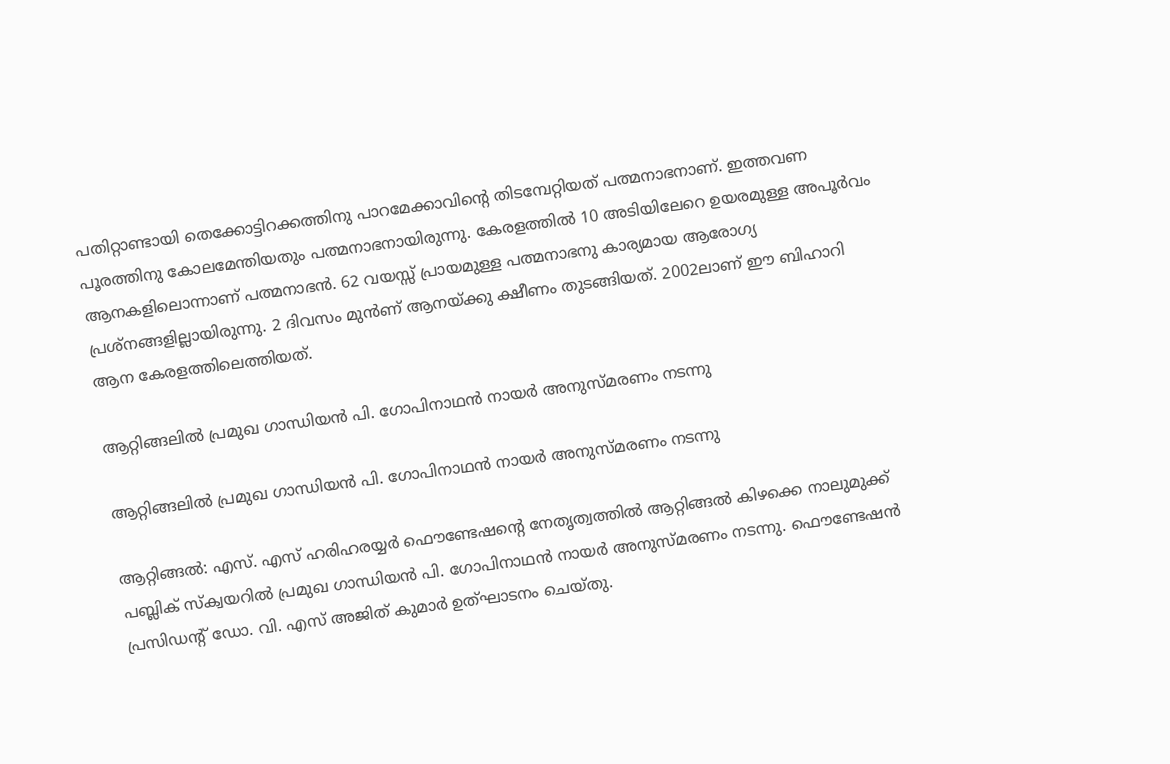പതിറ്റാണ്ടായി തെക്കോട്ടിറക്കത്തിനു പാറമേക്കാവിന്റെ തിടമ്പേറ്റിയത് പത്മനാഭനാണ്. ഇത്തവണ പൂരത്തിനു കോലമേന്തിയതും പത്മനാഭനായിരുന്നു. കേരളത്തിൽ 10 അടിയിലേറെ ഉയരമുള്ള അപൂർവം ആനകളിലൊന്നാണ് പത്മനാഭൻ. 62 വയസ്സ് പ്രായമുള്ള പത്മനാഭനു കാര്യമായ ആരോഗ്യ പ്രശ്നങ്ങളില്ലായിരുന്നു. 2 ദിവസം മുൻണ് ആനയ്ക്കു ക്ഷീണം തുടങ്ങിയത്. 2002ലാണ് ഈ ബിഹാറി ആന കേരളത്തിലെത്തിയത്.

ആറ്റിങ്ങലിൽ പ്രമുഖ ഗാന്ധിയൻ പി. ഗോപിനാഥൻ നായർ അനുസ്മരണം നടന്നു

ആറ്റിങ്ങലിൽ പ്രമുഖ ഗാന്ധിയൻ പി. ഗോപിനാഥൻ നായർ അനുസ്മരണം നടന്നു

ആറ്റിങ്ങൽ: എസ്. എസ് ഹരിഹരയ്യർ ഫൌണ്ടേഷന്റെ നേതൃത്വത്തിൽ ആറ്റിങ്ങൽ കിഴക്കെ നാലുമുക്ക് പബ്ലിക് സ്‌ക്വയറിൽ പ്രമുഖ ഗാന്ധിയൻ പി. ഗോപിനാഥൻ നായർ അനുസ്മരണം നടന്നു. ഫൌണ്ടേഷൻ പ്രസിഡന്റ്‌ ഡോ. വി. എസ് അജിത് കുമാർ ഉത്ഘാടനം ചെയ്തു.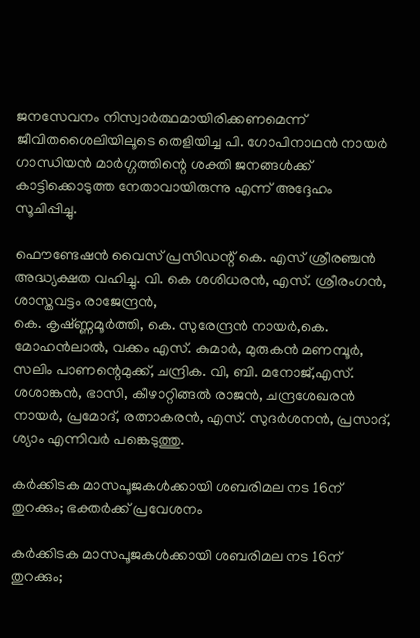ജനസേവനം നിസ്വാർത്ഥമായിരിക്കണമെന്ന് ജീവിതശൈലിയിലൂടെ തെളിയിച്ച പി. ഗോപിനാഥൻ നായർ ഗാന്ധിയൻ മാർഗ്ഗത്തിന്റെ ശക്തി ജനങ്ങൾക്ക്‌ കാട്ടിക്കൊടുത്ത നേതാവായിരുന്നു എന്ന് അദ്ദേഹം സൂചിപ്പിച്ചു.

ഫൌണ്ടേഷൻ വൈസ് പ്രസിഡന്റ്‌ കെ. എസ് ശ്രീരഞ്ചൻ അദ്ധ്യക്ഷത വഹിച്ചു. വി. കെ ശശിധരൻ, എസ്. ശ്രീരംഗൻ, ശാസ്തവട്ടം രാജേന്ദ്രൻ,
കെ. കൃഷ്ണ്ണമൂർത്തി, കെ. സുരേന്ദ്രൻ നായർ,കെ. മോഹൻലാൽ, വക്കം എസ്. കുമാർ, മുരുകൻ മണമ്പൂർ, സലിം പാണന്റെമുക്ക്, ചന്ദ്രിക. വി, ബി. മനോജ്‌,എസ്. ശശാങ്കൻ, ഭാസി, കീഴാറ്റിങ്ങൽ രാജൻ, ചന്ദ്രശേഖരൻ നായർ, പ്രമോദ്, രത്നാകരൻ, എസ്. സുദർശനൻ, പ്രസാദ്, ശ്യാം എന്നിവർ പങ്കെടുത്തു.

കര്‍ക്കിടക മാസപൂജകള്‍ക്കായി ശബരിമല നട 16ന് തുറക്കും; ഭക്തര്‍ക്ക് പ്രവേശനം

കര്‍ക്കിടക മാസപൂജകള്‍ക്കായി ശബരിമല നട 16ന് തുറക്കും;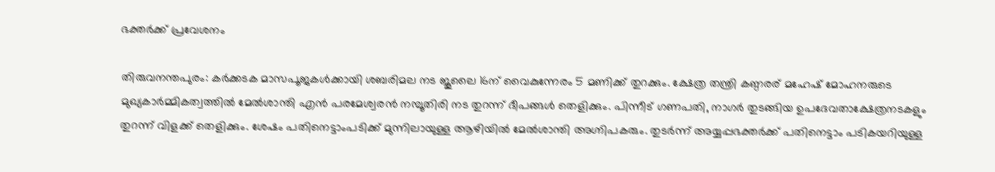ഭക്തര്‍ക്ക് പ്രവേശനം

തിരുവനന്തപുരം: കര്‍ക്കടക മാസപൂജകള്‍ക്കായി ശബരിമല നട ജൂലൈ 16ന് വൈകുന്നേരം 5 മണിക്ക് തുറക്കും. ക്ഷേത്ര തന്ത്രി കണ്ഠരര് മഹേഷ് മോഹനരുടെ മുഖ്യകാര്‍മ്മികത്വത്തില്‍ മേല്‍ശാന്തി എന്‍ പരമേശ്വരന്‍ നമ്പൂതിരി നട തുറന്ന് ദീപങ്ങള്‍ തെ‍ളിക്കും. പിന്നീട് ഗണപതി, നാഗര്‍ തുടങ്ങിയ ഉപദേവതാക്ഷേത്രനടകളും തുറന്ന് വിളക്ക് തെളിക്കും. ശേഷം പതിനെട്ടാംപടിക്ക് മുന്നിലായുള്ള ആ‍ഴിയില്‍ മേല്‍ശാന്തി അഗ്നിപകരും. തുടര്‍ന്ന് അയ്യപ്പഭക്തര്‍ക്ക് പതിനെട്ടാം പടികയറിയുള്ള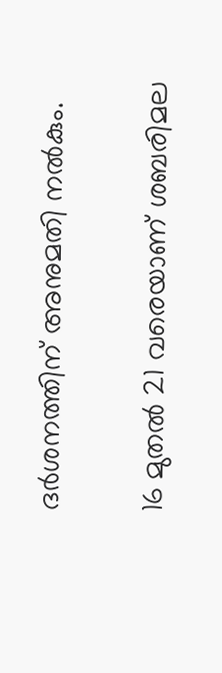ദര്‍ശനത്തിന് അനുമതി നല്‍കും.

16 മുതല്‍ 21 വരെയാണ് ശബരിമല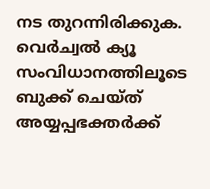നട തുറന്നിരിക്കുക. വെര്‍ച്വല്‍ ക്യൂ സംവിധാനത്തിലൂടെ ബുക്ക് ചെയ്ത് അയ്യപ്പഭക്തര്‍ക്ക്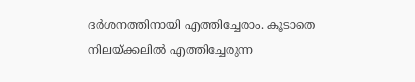ദര്‍ശനത്തിനായി എത്തിച്ചേരാം. കൂടാതെ നിലയ്ക്കലില്‍ എത്തിച്ചേരുന്ന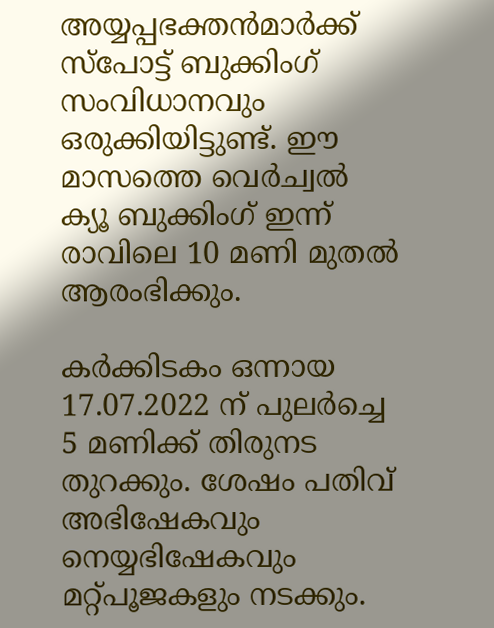അയ്യപ്പഭക്തന്‍മാര്‍ക്ക് സ്പോട്ട് ബുക്കിംഗ് സംവിധാനവും ഒരുക്കിയിട്ടുണ്ട്. ഈ മാസത്തെ വെര്‍ച്വല്‍ ക്യൂ ബുക്കിംഗ് ഇന്ന് രാവിലെ 10 മണി മുതല്‍ ആരംഭിക്കും.

കര്‍ക്കിടകം ഒന്നായ 17.07.2022 ന് പുലര്‍ച്ചെ 5 മണിക്ക് തിരുനട തുറക്കും. ശേഷം പതിവ് അഭിഷേകവും നെയ്യഭിഷേകവും മറ്റ്പൂജകളും നടക്കും.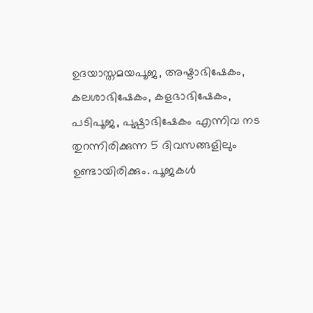ഉദയാസ്തമയപൂജ, അഷ്ടാഭിഷേകം, കലശാഭിഷേകം, കളഭാഭിഷേകം, പടിപൂജ, പുഷ്പാഭിഷേകം എന്നിവ നട തുറന്നിരിക്കുന്ന 5 ദിവസങ്ങളിലും ഉണ്ടായിരിക്കും. പൂജകള്‍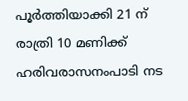പൂര്‍ത്തിയാക്കി 21 ന് രാത്രി 10 മണിക്ക് ഹരിവരാസനംപാടി നട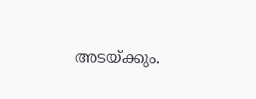അടയ്ക്കും.